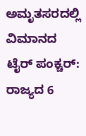ಅಮೃತಸರದಲ್ಲಿ ವಿಮಾನದ ಟೈರ್ ಪಂಕ್ಚರ್: ರಾಜ್ಯದ 6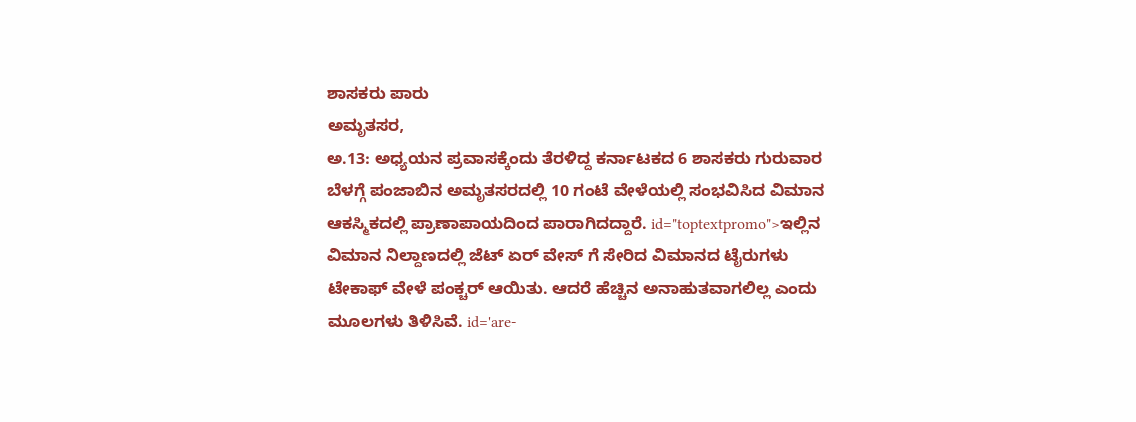ಶಾಸಕರು ಪಾರು
ಅಮೃತಸರ,
ಅ.13: ಅಧ್ಯಯನ ಪ್ರವಾಸಕ್ಕೆಂದು ತೆರಳಿದ್ದ ಕರ್ನಾಟಕದ 6 ಶಾಸಕರು ಗುರುವಾರ ಬೆಳಗ್ಗೆ ಪಂಜಾಬಿನ ಅಮೃತಸರದಲ್ಲಿ 10 ಗಂಟೆ ವೇಳೆಯಲ್ಲಿ ಸಂಭವಿಸಿದ ವಿಮಾನ ಆಕಸ್ಮಿಕದಲ್ಲಿ ಪ್ರಾಣಾಪಾಯದಿಂದ ಪಾರಾಗಿದದ್ದಾರೆ. id="toptextpromo">ಇಲ್ಲಿನ
ವಿಮಾನ ನಿಲ್ದಾಣದಲ್ಲಿ ಜೆಟ್ ಏರ್ ವೇಸ್ ಗೆ ಸೇರಿದ ವಿಮಾನದ ಟೈರುಗಳು ಟೇಕಾಫ್ ವೇಳೆ ಪಂಕ್ಚರ್ ಆಯಿತು. ಆದರೆ ಹೆಚ್ಚಿನ ಅನಾಹುತವಾಗಲಿಲ್ಲ ಎಂದು ಮೂಲಗಳು ತಿಳಿಸಿವೆ. id='are-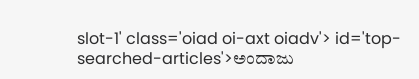slot-1' class='oiad oi-axt oiadv'> id='top-searched-articles'>ಅಂದಾಜು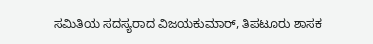ಸಮಿತಿಯ ಸದಸ್ಯರಾದ ವಿಜಯಕುಮಾರ್, ತಿಪಟೂರು ಶಾಸಕ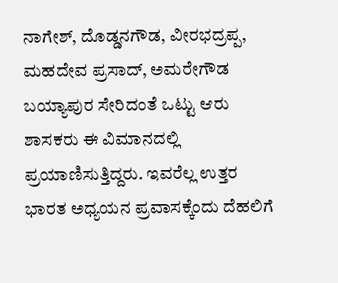ನಾಗೇಶ್, ದೊಡ್ಡನಗೌಡ, ವೀರಭದ್ರಪ್ಪ, ಮಹದೇವ ಪ್ರಸಾದ್, ಅಮರೇಗೌಡ ಬಯ್ಯಾಪುರ ಸೇರಿದಂತೆ ಒಟ್ಟು ಆರು ಶಾಸಕರು ಈ ವಿಮಾನದಲ್ಲಿ ಪ್ರಯಾಣಿಸುತ್ತಿದ್ದರು. ಇವರೆಲ್ಲ ಉತ್ತರ ಭಾರತ ಅಧ್ಯಯನ ಪ್ರವಾಸಕ್ಕೆಂದು ದೆಹಲಿಗೆ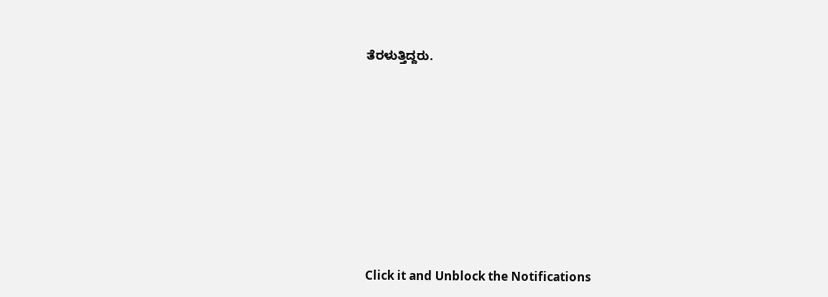ತೆರಳುತ್ತಿದ್ದರು.











Click it and Unblock the Notifications